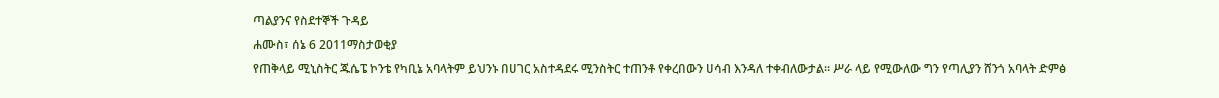ጣልያንና የስደተኞች ጉዳይ
ሐሙስ፣ ሰኔ 6 2011ማስታወቂያ
የጠቅላይ ሚኒስትር ጁሴፔ ኮንቴ የካቢኔ አባላትም ይህንኑ በሀገር አስተዳደሩ ሚንስትር ተጠንቶ የቀረበውን ሀሳብ እንዳለ ተቀብለውታል። ሥራ ላይ የሚውለው ግን የጣሊያን ሸንጎ አባላት ድምፅ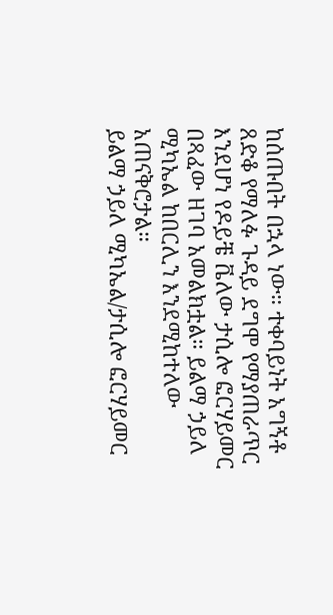ከሰጡበት በኋላ ነው። ተቀባይነት አግኝቶ ጸድቆ የማለፉ ጉዳይ ደግሞ የማያጠራጥር እንደሆነ የዶይቼ ቬለው ታሲሎ ፎርሃይመር በጻፈው ዘገባ አመልክቷል። ይልማ ኃይለ ሚካኤል ከበርሊን እንደሚከተለው አጠናቅሮታል።
ይልማ ኃይለ ሚካኤል/ታሲሎ ፎርሃይመር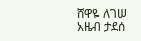ሸዋዬ ለገሠ
አዜብ ታደሰ